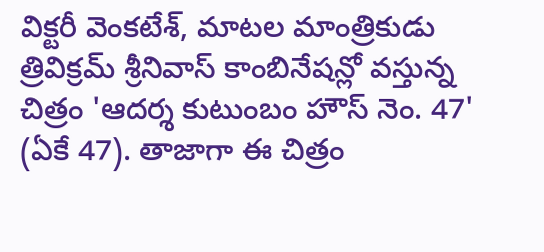విక్టరీ వెంకటేశ్, మాటల మాంత్రికుడు త్రివిక్రమ్ శ్రీనివాస్ కాంబినేషన్లో వస్తున్న చిత్రం 'ఆదర్శ కుటుంబం హౌస్ నెం. 47' (ఏకే 47). తాజాగా ఈ చిత్రం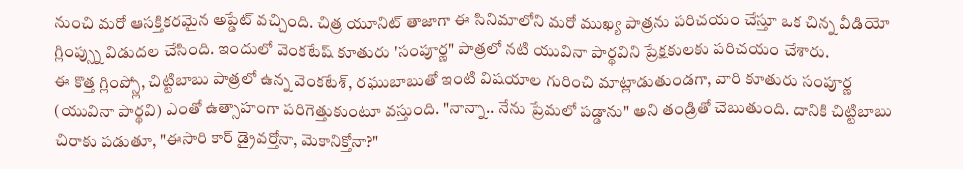నుంచి మరో ఆసక్తికరమైన అప్డేట్ వచ్చింది. చిత్ర యూనిట్ తాజాగా ఈ సినిమాలోని మరో ముఖ్య పాత్రను పరిచయం చేస్తూ ఒక చిన్న వీడియో గ్లింప్స్ను విడుదల చేసింది. ఇందులో వెంకటేష్ కూతురు 'సంపూర్ణ" పాత్రలో నటి యువినా పార్థవిని ప్రేక్షకులకు పరిచయం చేశారు.
ఈ కొత్త గ్లింప్స్లో, చిట్టిబాబు పాత్రలో ఉన్న వెంకటేశ్, రఘుబాబుతో ఇంటి విషయాల గురించి మాట్లాడుతుండగా, వారి కూతురు సంపూర్ణ (యువినా పార్థవి) ఎంతో ఉత్సాహంగా పరిగెత్తుకుంటూ వస్తుంది. "నాన్నా.. నేను ప్రేమలో పడ్డాను" అని తండ్రితో చెబుతుంది. దానికి చిట్టిబాబు చిరాకు పడుతూ, "ఈసారి కార్ డ్రైవర్తోనా, మెకానిక్తోనా?"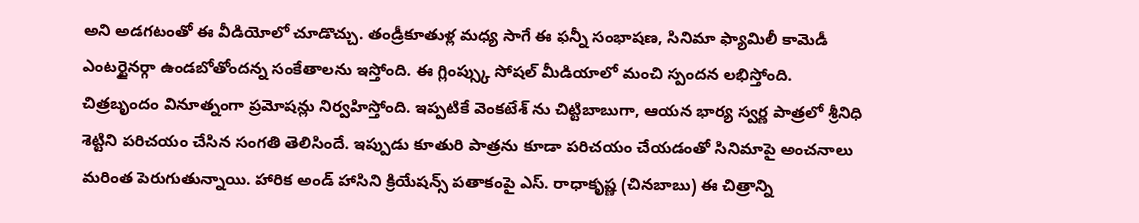అని అడగటంతో ఈ వీడియోలో చూడొచ్చు. తండ్రీకూతుళ్ల మధ్య సాగే ఈ ఫన్నీ సంభాషణ, సినిమా ఫ్యామిలీ కామెడీ ఎంటర్టైనర్గా ఉండబోతోందన్న సంకేతాలను ఇస్తోంది. ఈ గ్లింప్స్కు సోషల్ మీడియాలో మంచి స్పందన లభిస్తోంది.
చిత్రబృందం వినూత్నంగా ప్రమోషన్లు నిర్వహిస్తోంది. ఇప్పటికే వెంకటేశ్ ను చిట్టిబాబుగా, ఆయన భార్య స్వర్ణ పాత్రలో శ్రీనిధి శెట్టిని పరిచయం చేసిన సంగతి తెలిసిందే. ఇప్పుడు కూతురి పాత్రను కూడా పరిచయం చేయడంతో సినిమాపై అంచనాలు మరింత పెరుగుతున్నాయి. హారిక అండ్ హాసిని క్రియేషన్స్ పతాకంపై ఎస్. రాధాకృష్ణ (చినబాబు) ఈ చిత్రాన్ని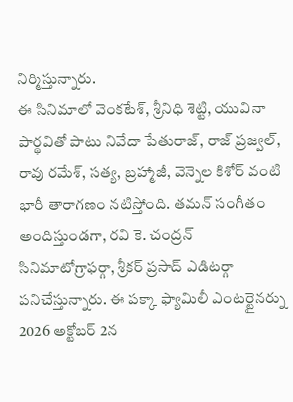నిర్మిస్తున్నారు.
ఈ సినిమాలో వెంకటేశ్, శ్రీనిధి శెట్టి, యువినా పార్థవితో పాటు నివేదా పేతురాజ్, రాజ్ ప్రజ్వల్, రావు రమేశ్, సత్య, బ్రహ్మాజీ, వెన్నెల కిశోర్ వంటి భారీ తారాగణం నటిస్తోంది. తమన్ సంగీతం అందిస్తుండగా, రవి కె. చంద్రన్ సినిమాటోగ్రాఫర్గా, శ్రీకర్ ప్రసాద్ ఎడిటర్గా పనిచేస్తున్నారు. ఈ పక్కా ఫ్యామిలీ ఎంటర్టైనర్ను 2026 అక్టోబర్ 2న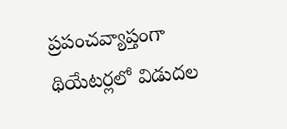ప్రపంచవ్యాప్తంగా థియేటర్లలో విడుదల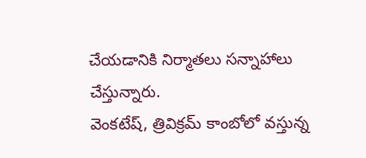చేయడానికి నిర్మాతలు సన్నాహాలు చేస్తున్నారు.
వెంకటేష్, త్రివిక్రమ్ కాంబోలో వస్తున్న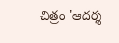చిత్రం 'ఆదర్శ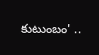కుటుంబం' ..